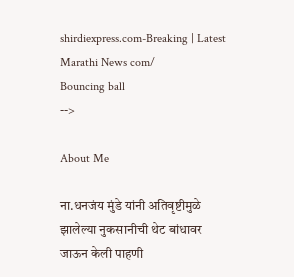shirdiexpress.com-Breaking | Latest Marathi News com/
Bouncing ball
-->

About Me

ना.धनजंय मुंडे यांनी अतिवृष्टीमुळे झालेल्या नुकसानीची थेट बांधावर जाऊन केली पाहणी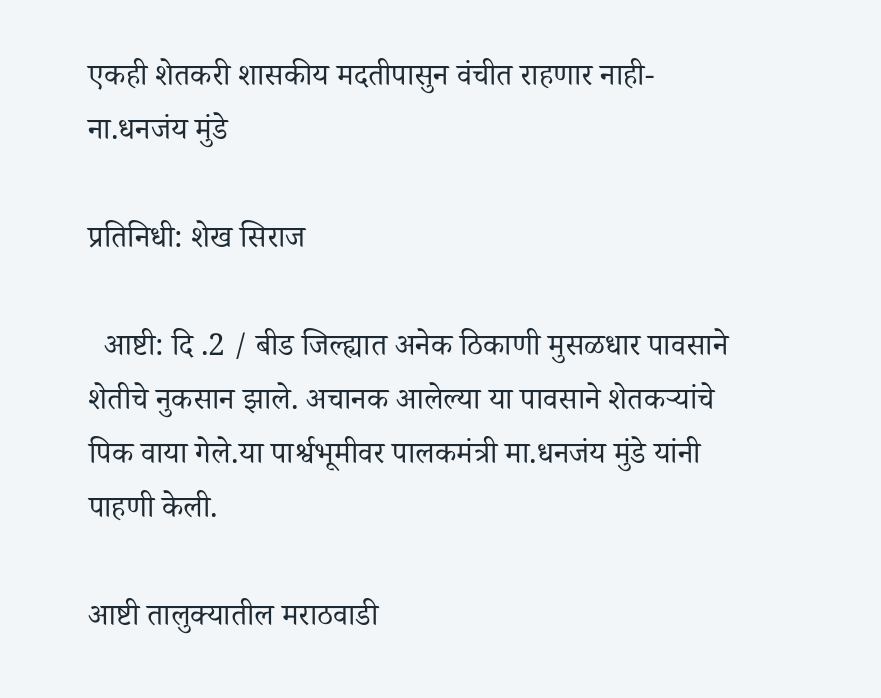एकही शेतकरी शासकीय मदतीपासुन वंचीत राहणार नाही-ना.धनजंय मुंडे

प्रतिनिधी: शेख सिराज

  आष्टी: दि .2 / बीड जिल्ह्यात अनेक ठिकाणी मुसळधार पावसाने शेतीचे नुकसान झाले. अचानक आलेल्या या पावसाने शेतकऱ्यांचे पिक वाया गेले.या पार्श्वभूमीवर पालकमंत्री मा.धनजंय मुंडे यांनी पाहणी केली.

आष्टी तालुक्यातील मराठवाडी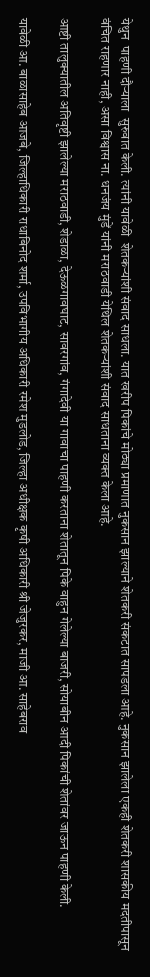येथुन  पाहणी दौऱ्याला  सुरुवात केली. त्यांनी यावेळी  शेतकऱ्यांशी संवाद साधला. यात खरीप पिकांचे मोठ्या प्रमाणात नुकसान झाल्याने शेतकरी संकटात सापडला आहे. नुकसान झालेला एकही शेतकरी शासकीय मदतीपासून वंचित राहणार नाही, असा विश्वास ना. धनजंय मुंडें यांनी मराठवाडी येथिल शेतकऱ्यांशी संवाद साधताना व्यक्त केला आहे.

आष्टी तालुक्यातील अतिवृष्टी झालेल्या मराठवाडी, शेडाळा, देऊळगावघाट, सावरगांव, गंगादेवी या गावाचा पाहणी करताना शेतातून पिके वाहुन गेलेल्या बाजरी, सोयाबीन आदी पिकांची शेतांवर जाऊन पाहणी केली.

यावेळी आ. बाळासाहेब आजबे, जिल्हाधिकारी राधाबिनोद शर्मा, उपविभागीय अधिकारी रमेश मुडलोड, जिल्हा अधीक्षक कृषी अधिकारी श्री जेजुरकर, माजी आ. साहेबराव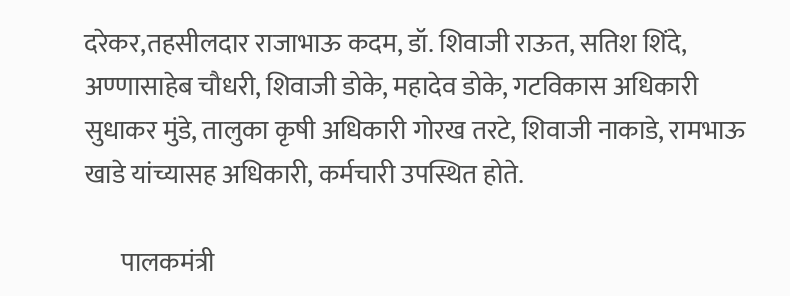दरेकर,तहसीलदार राजाभाऊ कदम, डॉ. शिवाजी राऊत, सतिश शिंदे, अण्णासाहेब चौधरी, शिवाजी डोके, महादेव डोके, गटविकास अधिकारी सुधाकर मुंडे, तालुका कृषी अधिकारी गोरख तरटे, शिवाजी नाकाडे, रामभाऊ खाडे यांच्यासह अधिकारी, कर्मचारी उपस्थित होते.

       पालकमंत्री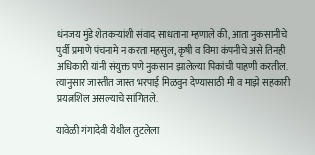धंनजय मुंडे शेतकऱ्यांशी संवाद साधताना म्हणाले की, आता नुकसानीचे पुर्वी प्रमाणे पंचनामे न करता महसुल, कृषी व विमा कंपनीचे असे तिनही अधिकारी यांनी संयुक्त पणे नुकसान झालेल्या पिकांची पाहणी करतील. त्यानुसार जास्तीत जास्त भरपाई मिळवुन देण्यासाठी मी व माझे सहकारी प्रयत्नशिल असल्याचे सांगितले.

यावेळी गंगादेवी येथील तुटलेला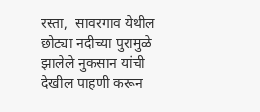रस्ता,  सावरगाव येथील छोट्या नदीच्या पुरामुळे झालेले नुकसान यांची देखील पाहणी करून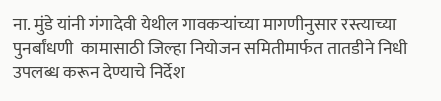ना. मुंडे यांनी गंगादेवी येथील गावकऱ्यांच्या मागणीनुसार रस्त्याच्या पुनर्बांधणी  कामासाठी जिल्हा नियोजन समितीमार्फत तातडीने निधी उपलब्ध करून देण्याचे निर्देश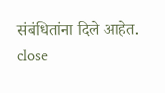संबंधितांना दिले आहेत.
close